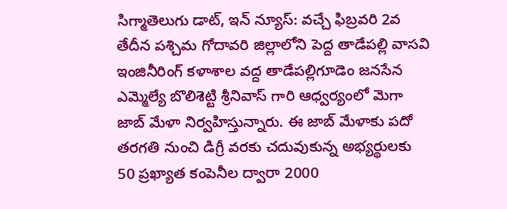సిగ్మాతెలుగు డాట్, ఇన్ న్యూస్: వచ్చే ఫిబ్రవరి 2వ తేదీన పశ్చిమ గోదావరి జిల్లాలోని పెద్ద తాడేపల్లి వాసవి ఇంజినీరింగ్ కళాశాల వద్ద తాడేపల్లిగూడెం జనసేన ఎమ్మెల్యే బొలిశెట్టి శ్రీనివాస్ గారి ఆధ్వర్యంలో మెగా జాబ్ మేళా నిర్వహిస్తున్నారు. ఈ జాబ్ మేళాకు పదో తరగతి నుంచి డిగ్రీ వరకు చదువుకున్న అభ్యర్థులకు 50 ప్రఖ్యాత కంపెనీల ద్వారా 2000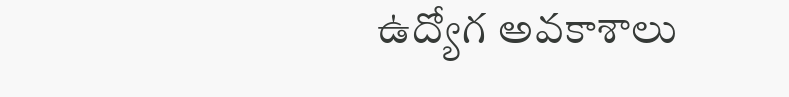ఉద్యోగ అవకాశాలు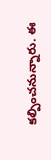కల్పించనున్నారు. ఈ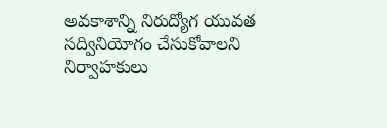అవకాశాన్ని నిరుద్యోగ యువత సద్వినియోగం చేసుకోవాలని నిర్వాహకులు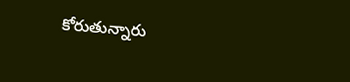కోరుతున్నారు